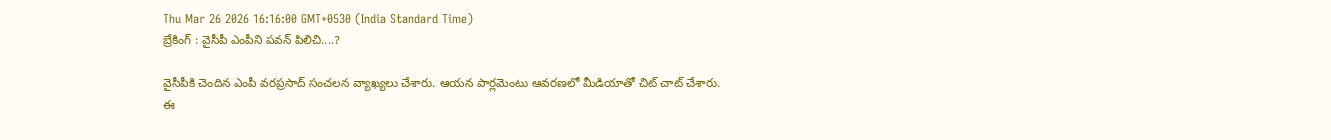Thu Mar 26 2026 16:16:00 GMT+0530 (India Standard Time)
బ్రేకింగ్ : వైసీపీ ఎంపీని పవన్ పిలిచి....?

వైసీపీకి చెందిన ఎంపీ వరప్రసాద్ సంచలన వ్యాఖ్యలు చేశారు. ఆయన పార్లమెంటు ఆవరణలో మీడియాతో చిట్ చాట్ చేశారు. ఈ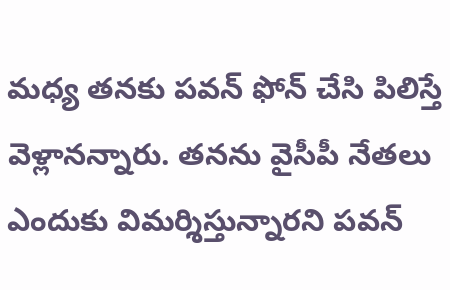మధ్య తనకు పవన్ ఫోన్ చేసి పిలిస్తే వెళ్లానన్నారు. తనను వైసీపీ నేతలు ఎందుకు విమర్శిస్తున్నారని పవన్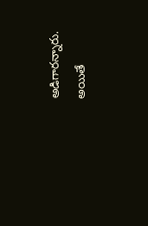అడిగారన్నారు. అయితే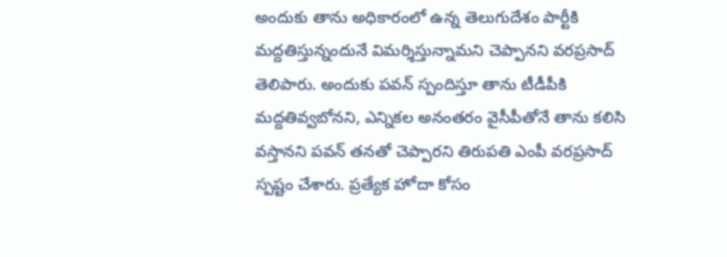అందుకు తాను అధికారంలో ఉన్న తెలుగుదేశం పార్టీకి మద్దతిస్తున్నందునే విమర్శిస్తున్నామని చెప్పానని వరప్రసాద్ తెలిపారు. అందుకు పవన్ స్పందిస్తూ తాను టీడీపీకి మద్దతివ్వబోనని, ఎన్నికల అనంతరం వైసీపీతోనే తాను కలిసి వస్తానని పవన్ తనతో చెప్పారని తిరుపతి ఎంపీ వరప్రసాద్ స్పష్టం చేశారు. ప్రత్యేక హోదా కోసం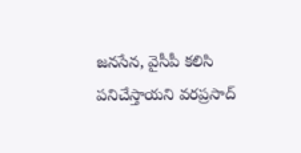జనసేన, వైసీపీ కలిసి పనిచేస్తాయని వరప్రసాద్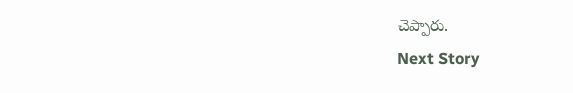చెప్పారు.
Next Story